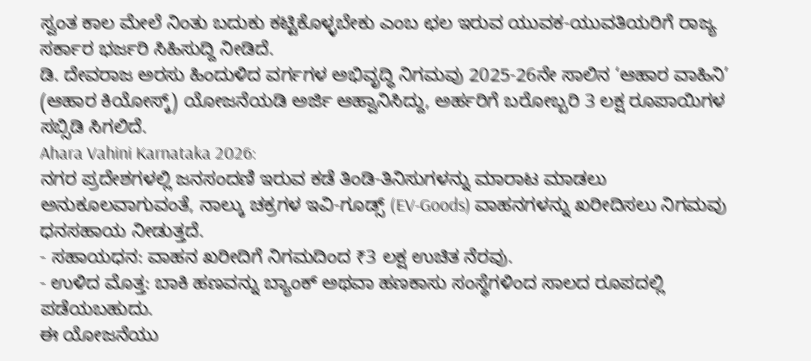ಸ್ವಂತ ಕಾಲ ಮೇಲೆ ನಿಂತು ಬದುಕು ಕಟ್ಟಿಕೊಳ್ಳಬೇಕು ಎಂಬ ಛಲ ಇರುವ ಯುವಕ-ಯುವತಿಯರಿಗೆ ರಾಜ್ಯ ಸರ್ಕಾರ ಭರ್ಜರಿ ಸಿಹಿಸುದ್ದಿ ನೀಡಿದೆ.
ಡಿ. ದೇವರಾಜ ಅರಸು ಹಿಂದುಳಿದ ವರ್ಗಗಳ ಅಭಿವೃದ್ಧಿ ನಿಗಮವು 2025-26ನೇ ಸಾಲಿನ ‘ಆಹಾರ ವಾಹಿನಿ’ (ಆಹಾರ ಕಿಯೋಸ್ಕ್) ಯೋಜನೆಯಡಿ ಅರ್ಜಿ ಆಹ್ವಾನಿಸಿದ್ದು, ಅರ್ಹರಿಗೆ ಬರೋಬ್ಬರಿ 3 ಲಕ್ಷ ರೂಪಾಯಿಗಳ ಸಬ್ಸಿಡಿ ಸಿಗಲಿದೆ.
Ahara Vahini Karnataka 2026:
ನಗರ ಪ್ರದೇಶಗಳಲ್ಲಿ ಜನಸಂದಣಿ ಇರುವ ಕಡೆ ತಿಂಡಿ-ತಿನಿಸುಗಳನ್ನು ಮಾರಾಟ ಮಾಡಲು ಅನುಕೂಲವಾಗುವಂತೆ, ನಾಲ್ಕು ಚಕ್ರಗಳ ಇವಿ-ಗೂಡ್ಸ್ (EV-Goods) ವಾಹನಗಳನ್ನು ಖರೀದಿಸಲು ನಿಗಮವು ಧನಸಹಾಯ ನೀಡುತ್ತದೆ.
- ಸಹಾಯಧನ: ವಾಹನ ಖರೀದಿಗೆ ನಿಗಮದಿಂದ ₹3 ಲಕ್ಷ ಉಚಿತ ನೆರವು.
- ಉಳಿದ ಮೊತ್ತ: ಬಾಕಿ ಹಣವನ್ನು ಬ್ಯಾಂಕ್ ಅಥವಾ ಹಣಕಾಸು ಸಂಸ್ಥೆಗಳಿಂದ ಸಾಲದ ರೂಪದಲ್ಲಿ ಪಡೆಯಬಹುದು.
ಈ ಯೋಜನೆಯು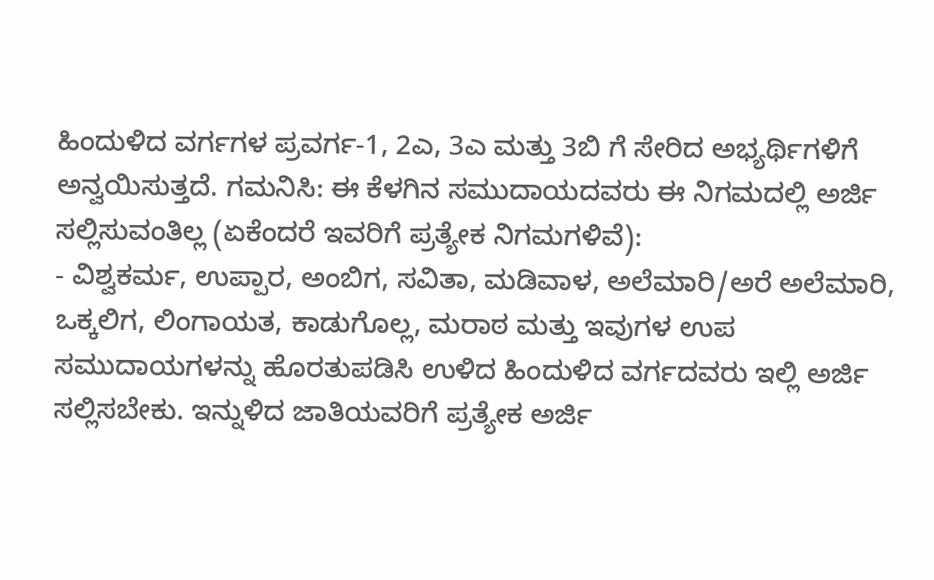ಹಿಂದುಳಿದ ವರ್ಗಗಳ ಪ್ರವರ್ಗ-1, 2ಎ, 3ಎ ಮತ್ತು 3ಬಿ ಗೆ ಸೇರಿದ ಅಭ್ಯರ್ಥಿಗಳಿಗೆ ಅನ್ವಯಿಸುತ್ತದೆ. ಗಮನಿಸಿ: ಈ ಕೆಳಗಿನ ಸಮುದಾಯದವರು ಈ ನಿಗಮದಲ್ಲಿ ಅರ್ಜಿ ಸಲ್ಲಿಸುವಂತಿಲ್ಲ (ಏಕೆಂದರೆ ಇವರಿಗೆ ಪ್ರತ್ಯೇಕ ನಿಗಮಗಳಿವೆ):
- ವಿಶ್ವಕರ್ಮ, ಉಪ್ಪಾರ, ಅಂಬಿಗ, ಸವಿತಾ, ಮಡಿವಾಳ, ಅಲೆಮಾರಿ/ಅರೆ ಅಲೆಮಾರಿ, ಒಕ್ಕಲಿಗ, ಲಿಂಗಾಯತ, ಕಾಡುಗೊಲ್ಲ, ಮರಾಠ ಮತ್ತು ಇವುಗಳ ಉಪ ಸಮುದಾಯಗಳನ್ನು ಹೊರತುಪಡಿಸಿ ಉಳಿದ ಹಿಂದುಳಿದ ವರ್ಗದವರು ಇಲ್ಲಿ ಅರ್ಜಿ ಸಲ್ಲಿಸಬೇಕು. ಇನ್ನುಳಿದ ಜಾತಿಯವರಿಗೆ ಪ್ರತ್ಯೇಕ ಅರ್ಜಿ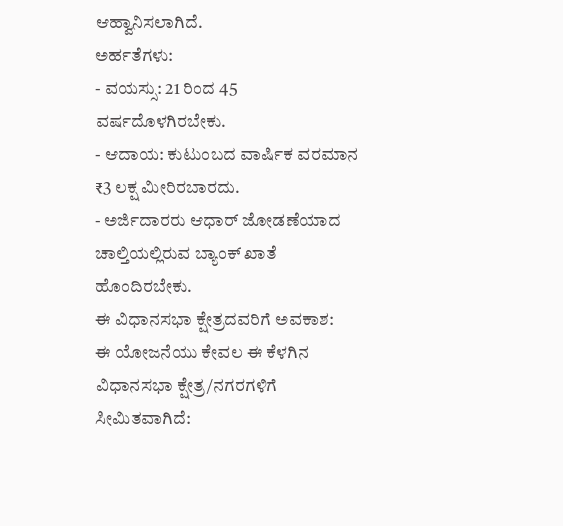ಆಹ್ವಾನಿಸಲಾಗಿದೆ.
ಅರ್ಹತೆಗಳು:
- ವಯಸ್ಸು: 21 ರಿಂದ 45 ವರ್ಷದೊಳಗಿರಬೇಕು.
- ಆದಾಯ: ಕುಟುಂಬದ ವಾರ್ಷಿಕ ವರಮಾನ ₹3 ಲಕ್ಷ ಮೀರಿರಬಾರದು.
- ಅರ್ಜಿದಾರರು ಆಧಾರ್ ಜೋಡಣೆಯಾದ ಚಾಲ್ತಿಯಲ್ಲಿರುವ ಬ್ಯಾಂಕ್ ಖಾತೆ ಹೊಂದಿರಬೇಕು.
ಈ ವಿಧಾನಸಭಾ ಕ್ಷೇತ್ರದವರಿಗೆ ಅವಕಾಶ:
ಈ ಯೋಜನೆಯು ಕೇವಲ ಈ ಕೆಳಗಿನ ವಿಧಾನಸಭಾ ಕ್ಷೇತ್ರ/ನಗರಗಳಿಗೆ ಸೀಮಿತವಾಗಿದೆ: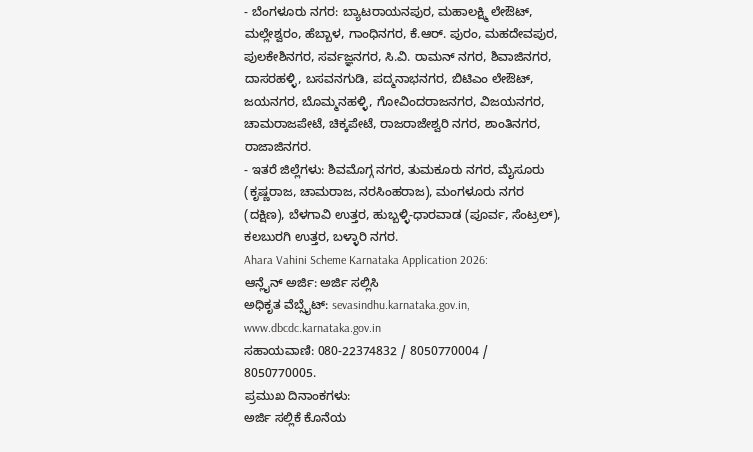- ಬೆಂಗಳೂರು ನಗರ: ಬ್ಯಾಟರಾಯನಪುರ, ಮಹಾಲಕ್ಷ್ಮಿ ಲೇಔಟ್, ಮಲ್ಲೇಶ್ವರಂ, ಹೆಬ್ಬಾಳ, ಗಾಂಧಿನಗರ, ಕೆ.ಆರ್. ಪುರಂ, ಮಹದೇವಪುರ, ಪುಲಕೇಶಿನಗರ, ಸರ್ವಜ್ಞನಗರ, ಸಿ.ವಿ. ರಾಮನ್ ನಗರ, ಶಿವಾಜಿನಗರ, ದಾಸರಹಳ್ಳಿ, ಬಸವನಗುಡಿ, ಪದ್ಮನಾಭನಗರ, ಬಿಟಿಎಂ ಲೇಔಟ್, ಜಯನಗರ, ಬೊಮ್ಮನಹಳ್ಳಿ, ಗೋವಿಂದರಾಜನಗರ, ವಿಜಯನಗರ, ಚಾಮರಾಜಪೇಟೆ, ಚಿಕ್ಕಪೇಟೆ, ರಾಜರಾಜೇಶ್ವರಿ ನಗರ, ಶಾಂತಿನಗರ, ರಾಜಾಜಿನಗರ.
- ಇತರೆ ಜಿಲ್ಲೆಗಳು: ಶಿವಮೊಗ್ಗ ನಗರ, ತುಮಕೂರು ನಗರ, ಮೈಸೂರು (ಕೃಷ್ಣರಾಜ, ಚಾಮರಾಜ, ನರಸಿಂಹರಾಜ), ಮಂಗಳೂರು ನಗರ (ದಕ್ಷಿಣ), ಬೆಳಗಾವಿ ಉತ್ತರ, ಹುಬ್ಬಳ್ಳಿ-ಧಾರವಾಡ (ಪೂರ್ವ, ಸೆಂಟ್ರಲ್), ಕಲಬುರಗಿ ಉತ್ತರ, ಬಳ್ಳಾರಿ ನಗರ.
Ahara Vahini Scheme Karnataka Application 2026:
ಆನ್ಲೈನ್ ಅರ್ಜಿ: ಅರ್ಜಿ ಸಲ್ಲಿಸಿ
ಅಧಿಕೃತ ವೆಬ್ಸೈಟ್: sevasindhu.karnataka.gov.in, www.dbcdc.karnataka.gov.in
ಸಹಾಯವಾಣಿ: 080-22374832 / 8050770004 / 8050770005.
ಪ್ರಮುಖ ದಿನಾಂಕಗಳು:
ಅರ್ಜಿ ಸಲ್ಲಿಕೆ ಕೊನೆಯ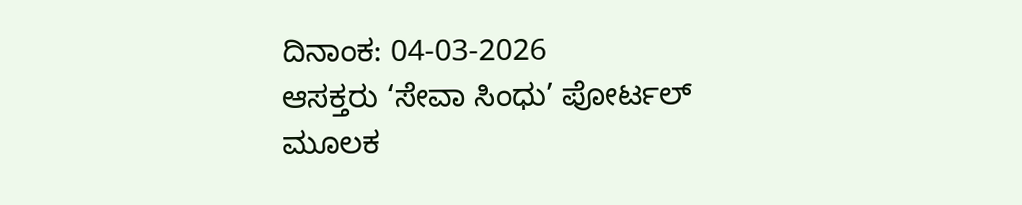ದಿನಾಂಕ: 04-03-2026
ಆಸಕ್ತರು ‘ಸೇವಾ ಸಿಂಧು’ ಪೋರ್ಟಲ್ ಮೂಲಕ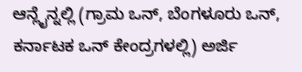ಆನ್ಲೈನ್ನಲ್ಲಿ (ಗ್ರಾಮ ಒನ್, ಬೆಂಗಳೂರು ಒನ್, ಕರ್ನಾಟಕ ಒನ್ ಕೇಂದ್ರಗಳಲ್ಲಿ) ಅರ್ಜಿ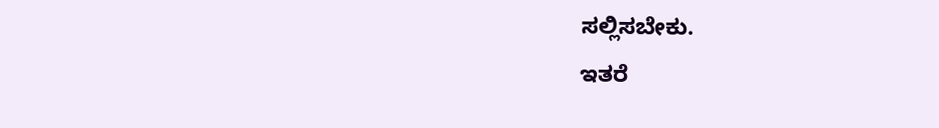ಸಲ್ಲಿಸಬೇಕು.
ಇತರೆ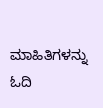ಮಾಹಿತಿಗಳನ್ನು ಓದಿ